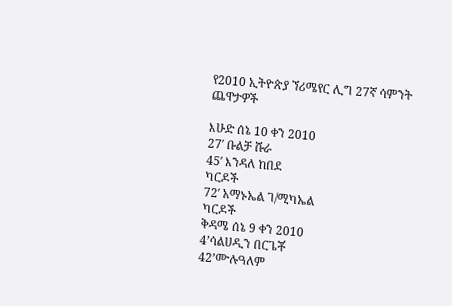የ2010 ኢትዮጵያ ኘሪሜየር ሊግ 27ኛ ሳምንት ጨዋታዎች

እሁድ ሰኔ 10 ቀን 2010
27′ ቡልቻ ሹራ
45′ እንዳለ ከበደ
ካርዶች
72′ አማኑኤል ገ/ሚካኤል
ካርዶች
ቅዳሜ ሰኔ 9 ቀን 2010
4’ሳልሀዲን በርጌቾ
42’ሙሉዓለም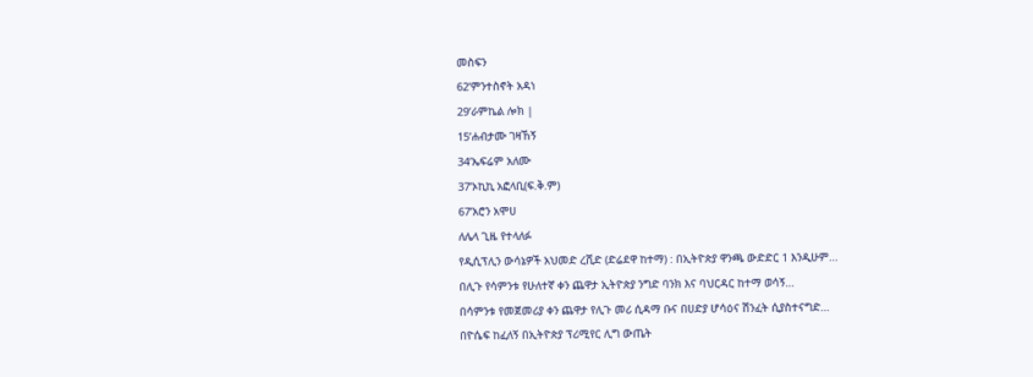መስፍን
62’ምንተስኖት አዳነ
29’ራምኬል ሎክ |
15’ሐብታሙ ገዛኸኝ
34’ኤፍሬም አለሙ
37’ኦኪኪ አፎላቢ(ፍ.ቅ.ም)
67’አሮን አሞሀ
ለሌላ ጊዜ የተላለፉ
የዲሲፕሊን ውሳኔዎች አህመድ ረሺድ (ድሬደዋ ከተማ) : በኢትዮጵያ ዋንጫ ውድድር 1 እንዲሁም...
በሊጉ የሳምንቱ የሁለተኛ ቀን ጨዋታ ኢትዮጵያ ንግድ ባንክ እና ባህርዳር ከተማ ወሳኝ...
በሳምንቱ የመጀመሪያ ቀን ጨዋታ የሊጉ መሪ ሲዳማ ቡና በሀድያ ሆሳዕና ሽንፈት ሲያስተናግድ...
በዮሴፍ ከፈለኝ በኢትዮጵያ ፕሪሚየር ሊግ ውጤት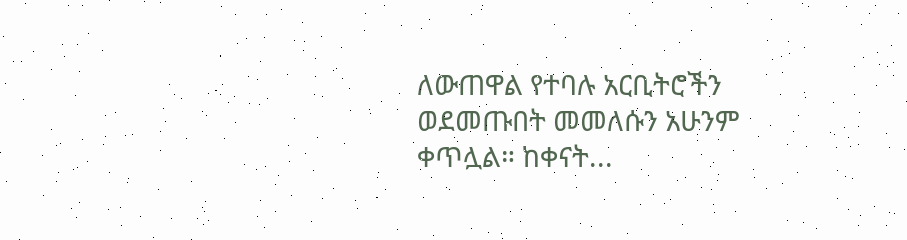ለውጠዋል የተባሉ አርቢትሮችን ወደመጡበት መመለሱን አሁንም ቀጥሏል። ከቀናት...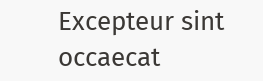Excepteur sint occaecat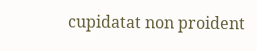cupidatat non proident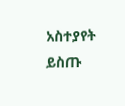አስተያየት ይስጡ